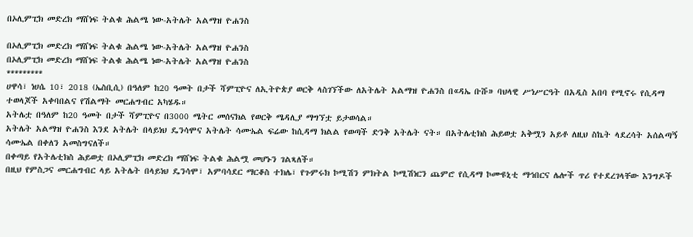በኦሊምፒክ መድረክ ማሸነፍ ትልቁ ሕልሜ ነው-አትሌት አልማዝ ዮሐንስ

በኦሊምፒክ መድረክ ማሸነፍ ትልቁ ሕልሜ ነው-አትሌት አልማዝ ዮሐንስ
በኦሊምፒክ መድረክ ማሸነፍ ትልቁ ሕልሜ ነው-አትሌት አልማዝ ዮሐንስ
*********
ሀዋሳ፣ ነሀሴ 10፣ 2018 (ኤስቢሲ) በዓለም ከ20 ዓመት በታች ሻምፒዮና ለኢትዮጵያ ወርቅ ላስገኘችው ለአትሌት አልማዝ ዮሐንስ በ«ዳኤ ቡሹ» ባህላዊ ሥነሥርዓት በአዲስ አበባ የሚኖሩ የሲዳማ ተወላጆች አቀባበልና የሽልማት መርሐግብር አካሄዱ።
አትሌቷ በዓለም ከ20 ዓመት በታች ሻምፒዮና በ3000 ሜትር መሰናክል የወርቅ ሜዳሊያ ማግኘቷ ይታወሳል።
አትሌት አልማዝ ዮሐንስ እንደ አትሌት በላይነህ ዴንሳሞና አትሌት ሳሙኤል ፍሬው ከሲዳማ ክልል የወጣች ድንቅ አትሌት ናት። በአትሌቲክስ ሕይወቷ አቅሟን አይቶ ለዚህ ስኬት ላደረሳት አሰልጣኝ ሳሙኤል በቀለን አመስግናለች።
በቀጣይ የአትሌቲክስ ሕይወቷ በኦሊምፒክ መድረክ ማሸነፍ ትልቁ ሕልሟ መሆኑን ገልጻለች።
በዚህ የምስጋና መርሐግብር ላይ አትሌት በላይነህ ዴንሳሞ፣ አምባሳደር ማርቆስ ተክሌ፣ የጉምሩክ ኮሚሽን ምክትል ኮሚሽነርን ጨምሮ የሲዳማ ኮሙዩኒቲ ማኅበርና ሌሎች ጥሪ የተደረገላቸው እንግዶች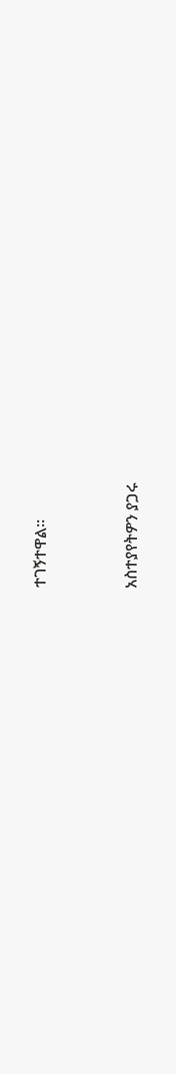ተገኝተዋል።


አስተያየትዎን ያጋሩ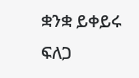ቋንቋ ይቀይሩ
ፍለጋ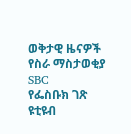ወቅታዊ ዜናዎች
የስራ ማስታወቂያ
SBC
የፌስቡክ ገጽ
ዩቲዩብ